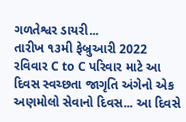ગળતેશ્વર ડાયરી...
તારીખ ૧૩મી ફેબ્રુઆરી 2022 રવિવાર C to C પરિવાર માટે આ દિવસ સ્વચ્છતા જાગૃતિ અંગેનો એક અણમોલો સેવાનો દિવસ... આ દિવસે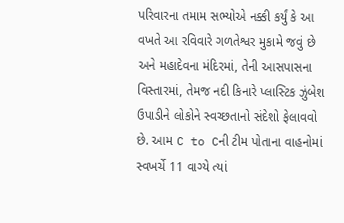પરિવારના તમામ સભ્યોએ નક્કી કર્યું કે આ વખતે આ રવિવારે ગળતેશ્વર મુકામે જવું છે અને મહાદેવના મંદિરમાં, તેની આસપાસના વિસ્તારમાં, તેમજ નદી કિનારે પ્લાસ્ટિક ઝુંબેશ ઉપાડીને લોકોને સ્વચ્છતાનો સંદેશો ફેલાવવો છે. આમ C to Cની ટીમ પોતાના વાહનોમાં સ્વખર્ચે 11 વાગ્યે ત્યાં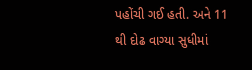પહોંચી ગઈ હતી. અને 11 થી દોઢ વાગ્યા સુધીમાં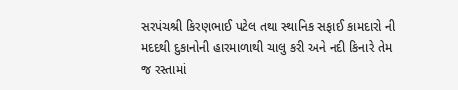સરપંચશ્રી કિરણભાઈ પટેલ તથા સ્થાનિક સફાઈ કામદારો ની મદદથી દુકાનોની હારમાળાથી ચાલુ કરી અને નદી કિનારે તેમ જ રસ્તામાં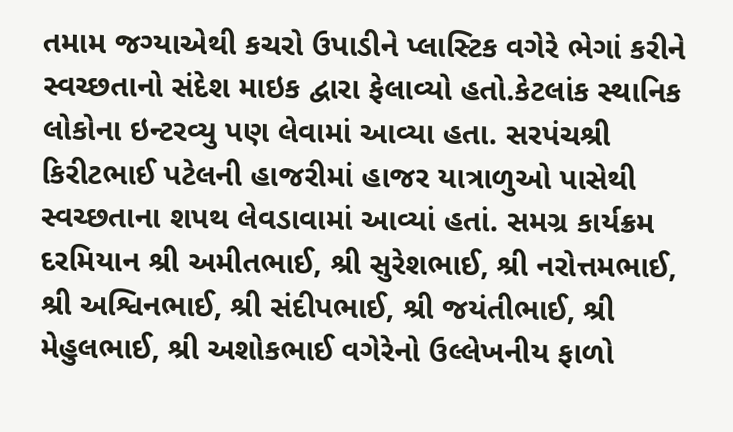તમામ જગ્યાએથી કચરો ઉપાડીને પ્લાસ્ટિક વગેરે ભેગાં કરીને સ્વચ્છતાનો સંદેશ માઇક દ્વારા ફેલાવ્યો હતો.કેટલાંક સ્થાનિક લોકોના ઇન્ટરવ્યુ પણ લેવામાં આવ્યા હતા. સરપંચશ્રી કિરીટભાઈ પટેલની હાજરીમાં હાજર યાત્રાળુઓ પાસેથી સ્વચ્છતાના શપથ લેવડાવામાં આવ્યાં હતાં. સમગ્ર કાર્યક્રમ દરમિયાન શ્રી અમીતભાઈ, શ્રી સુરેશભાઈ, શ્રી નરોત્તમભાઈ, શ્રી અશ્વિનભાઈ, શ્રી સંદીપભાઈ, શ્રી જયંતીભાઈ, શ્રી મેહુલભાઈ, શ્રી અશોકભાઈ વગેરેનો ઉલ્લેખનીય ફાળો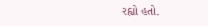રહ્યો હતો.